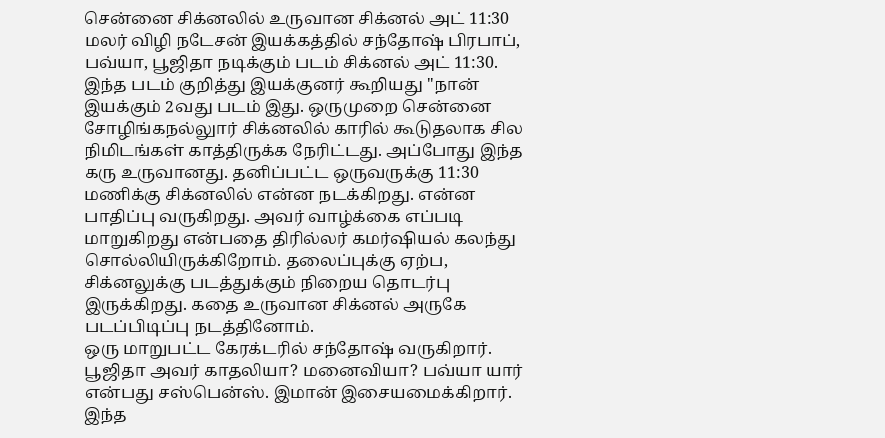சென்னை சிக்னலில் உருவான சிக்னல் அட் 11:30
மலர் விழி நடேசன் இயக்கத்தில் சந்தோஷ் பிரபாப், பவ்யா, பூஜிதா நடிக்கும் படம் சிக்னல் அட் 11:30. இந்த படம் குறித்து இயக்குனர் கூறியது ''நான் இயக்கும் 2வது படம் இது. ஒருமுறை சென்னை சோழிங்கநல்லுார் சிக்னலில் காரில் கூடுதலாக சில நிமிடங்கள் காத்திருக்க நேரிட்டது. அப்போது இந்த கரு உருவானது. தனிப்பட்ட ஒருவருக்கு 11:30 மணிக்கு சிக்னலில் என்ன நடக்கிறது. என்ன பாதிப்பு வருகிறது. அவர் வாழ்க்கை எப்படி மாறுகிறது என்பதை திரில்லர் கமர்ஷியல் கலந்து சொல்லியிருக்கிறோம். தலைப்புக்கு ஏற்ப, சிக்னலுக்கு படத்துக்கும் நிறைய தொடர்பு இருக்கிறது. கதை உருவான சிக்னல் அருகே படப்பிடிப்பு நடத்தினோம்.
ஒரு மாறுபட்ட கேரக்டரில் சந்தோஷ் வருகிறார். பூஜிதா அவர் காதலியா? மனைவியா? பவ்யா யார் என்பது சஸ்பென்ஸ். இமான் இசையமைக்கிறார். இந்த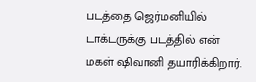படத்தை ஜெர்மனியில் டாக்டருக்கு படத்தில் என் மகள் ஷிவானி தயாரிக்கிறார்.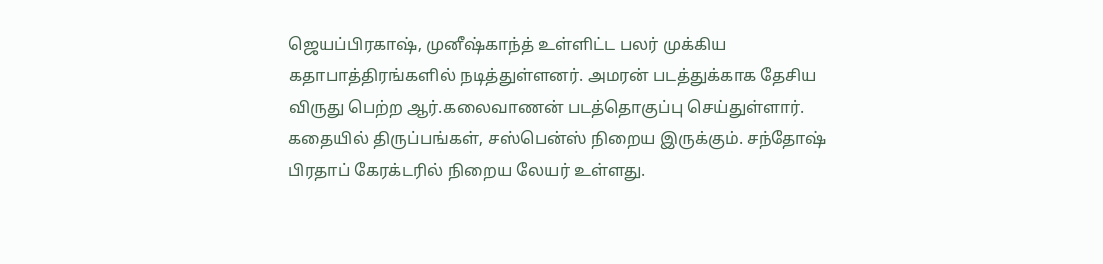ஜெயப்பிரகாஷ், முனீஷ்காந்த் உள்ளிட்ட பலர் முக்கிய கதாபாத்திரங்களில் நடித்துள்ளனர். அமரன் படத்துக்காக தேசிய விருது பெற்ற ஆர்.கலைவாணன் படத்தொகுப்பு செய்துள்ளார். கதையில் திருப்பங்கள், சஸ்பென்ஸ் நிறைய இருக்கும். சந்தோஷ் பிரதாப் கேரக்டரில் நிறைய லேயர் உள்ளது.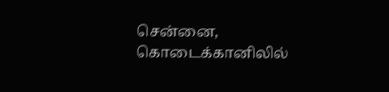சென்னை, கொடைக்கானிலில்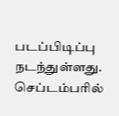படப்பிடிப்பு நடந்துள்ளது. செப்டம்பரில்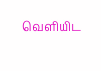வெளியிட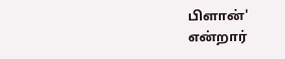பிளான்' என்றார்